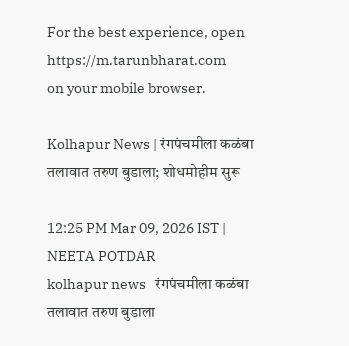For the best experience, open
https://m.tarunbharat.com
on your mobile browser.

Kolhapur News | रंगपंचमीला कळंबा तलावात तरुण बुडाला; शोधमोहीम सुरू

12:25 PM Mar 09, 2026 IST | NEETA POTDAR
kolhapur news   रंगपंचमीला कळंबा तलावात तरुण बुडाला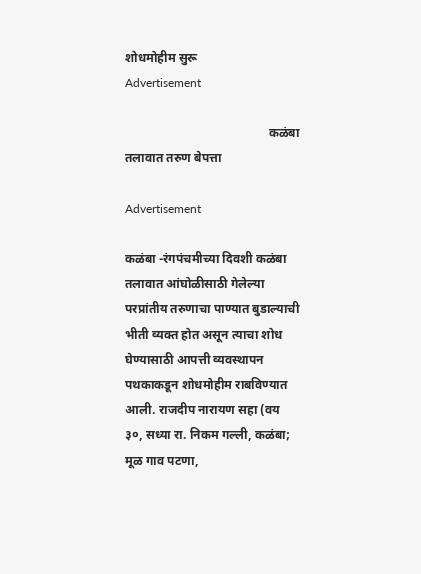शोधमोहीम सुरू
Advertisement

                                              कळंबा तलावात तरुण बेपत्ता

Advertisement

कळंबा -रंगपंचमीच्या दिवशी कळंबा तलावात आंघोळीसाठी गेलेल्या परप्रांतीय तरुणाचा पाण्यात बुडाल्याची भीती व्यक्त होत असून त्याचा शोध घेण्यासाठी आपत्ती व्यवस्थापन पथकाकडून शोधमोहीम राबविण्यात आली. राजदीप नारायण सहा (वय ३०, सध्या रा. निकम गल्ली, कळंबा; मूळ गाव पटणा,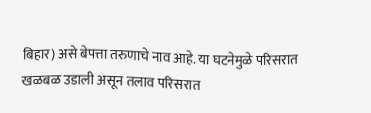बिहार) असे बेपत्ता तरुणाचे नाव आहे. या घटनेमुळे परिसरात खळबळ उडाली असून तलाव परिसरात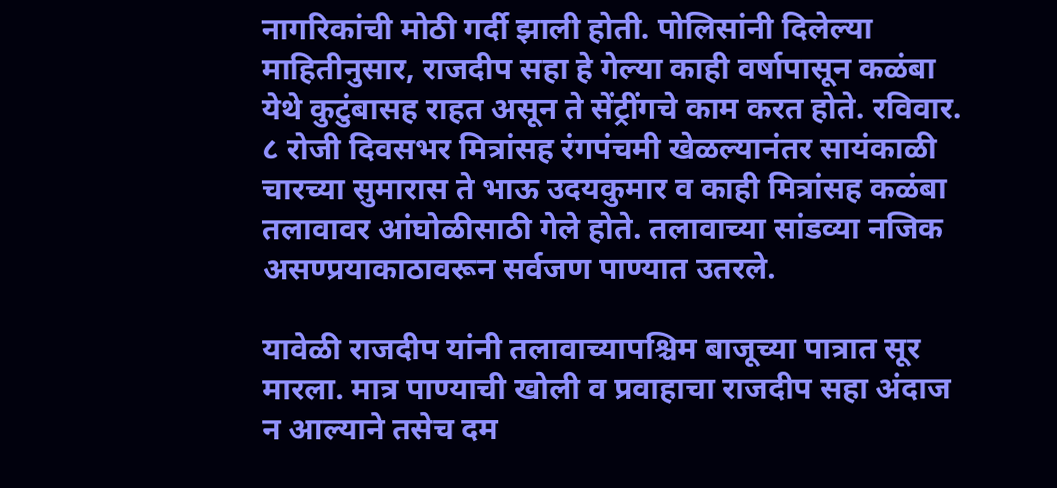नागरिकांची मोठी गर्दी झाली होती. पोलिसांनी दिलेल्या माहितीनुसार, राजदीप सहा हे गेल्या काही वर्षापासून कळंबा येथे कुटुंबासह राहत असून ते सेंट्रींगचे काम करत होते. रविवार. ८ रोजी दिवसभर मित्रांसह रंगपंचमी खेळल्यानंतर सायंकाळी चारच्या सुमारास ते भाऊ उदयकुमार व काही मित्रांसह कळंबा तलावावर आंघोळीसाठी गेले होते. तलावाच्या सांडव्या नजिक असण्प्रयाकाठावरून सर्वजण पाण्यात उतरले.

यावेळी राजदीप यांनी तलावाच्यापश्चिम बाजूच्या पात्रात सूर मारला. मात्र पाण्याची खोली व प्रवाहाचा राजदीप सहा अंदाज न आल्याने तसेच दम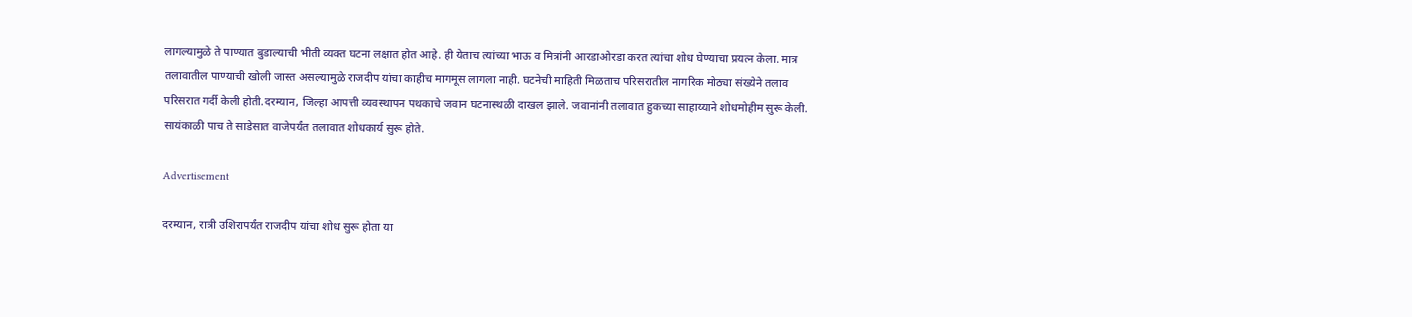लागल्यामुळे ते पाण्यात बुडाल्याची भीती व्यक्त घटना लक्षात होत आहे. ही येताच त्यांच्या भाऊ व मित्रांनी आरडाओरडा करत त्यांचा शोध घेण्याचा प्रयत्न केला. मात्र तलावातील पाण्याची खोली जास्त असल्यामुळे राजदीप यांचा काहीच मागमूस लागला नाही. घटनेची माहिती मिळताच परिसरातील नागरिक मोठ्या संख्येने तलाव परिसरात गर्दी केली होती.दरम्यान, जिल्हा आपत्ती व्यवस्थापन पथकाचे जवान घटनास्थळी दाखल झाले. जवानांनी तलावात हुकच्या साहाय्याने शोधमोहीम सुरू केली. सायंकाळी पाच ते साडेसात वाजेपर्यंत तलावात शोधकार्य सुरू होते.

Advertisement

दरम्यान, रात्री उशिरापर्यंत राजदीप यांचा शोध सुरू होता या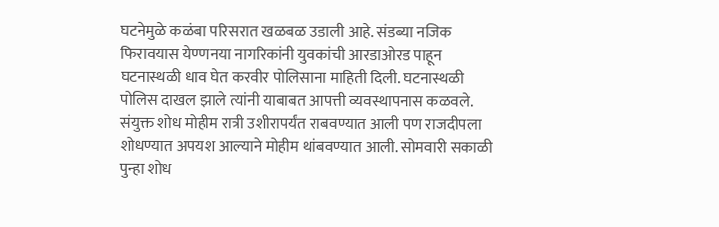घटनेमुळे कळंबा परिसरात खळबळ उडाली आहे. संडब्या नजिक फिरावयास येण्णनया नागरिकांनी युवकांची आरडाओरड पाहून घटनास्थळी धाव घेत करवीर पोलिसाना माहिती दिली. घटनास्थळी पोलिस दाखल झाले त्यांनी याबाबत आपत्ती व्यवस्थापनास कळवले. संयुक्त शोध मोहीम रात्री उशीरापर्यंत राबवण्यात आली पण राजदीपला शोधण्यात अपयश आल्याने मोहीम थांबवण्यात आली. सोमवारी सकाळी पुन्हा शोध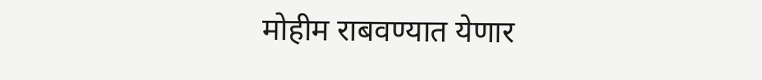मोहीम राबवण्यात येणार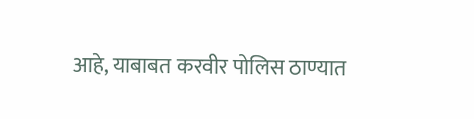आहे, याबाबत करवीर पोलिस ठाण्यात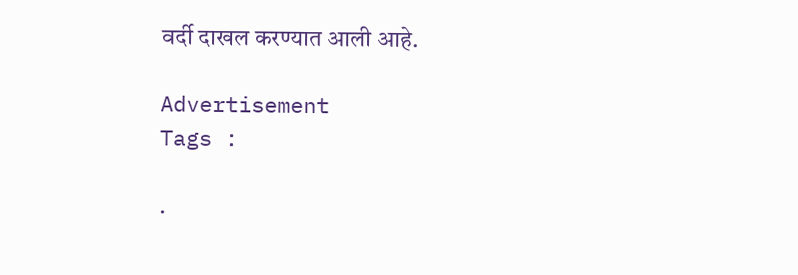वर्दी दाखल करण्यात आली आहे.

Advertisement
Tags :

.